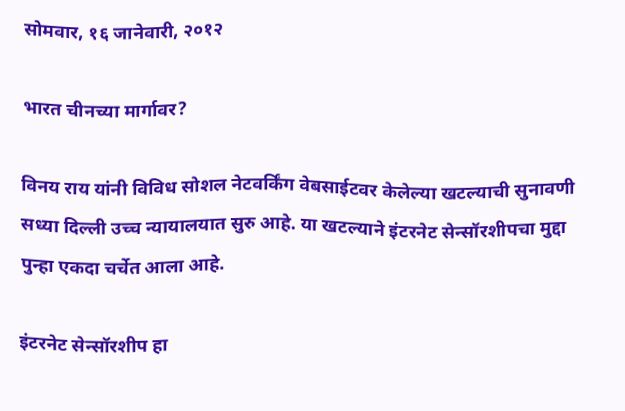सोमवार, १६ जानेवारी, २०१२

भारत चीनच्या मार्गावर?

विनय राय यांनी विविध सोशल नेटवर्किंग वेबसाईटवर केलेल्या खटल्याची सुनावणी सध्या दिल्ली उच्च न्यायालयात सुरु आहे. या खटल्याने इंटरनेट सेन्सॉरशीपचा मुद्दा पुन्हा एकदा चर्चेत आला आहे.

इंटरनेट सेन्सॉरशीप हा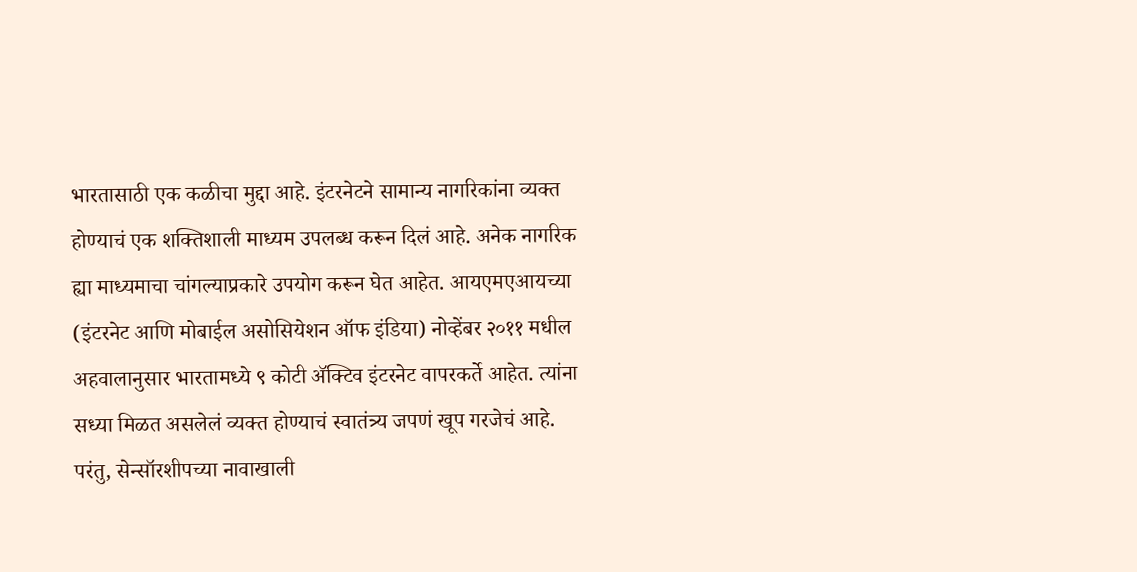भारतासाठी एक कळीचा मुद्दा आहे. इंटरनेटने सामान्य नागरिकांना व्यक्त होण्याचं एक शक्तिशाली माध्यम उपलब्ध करून दिलं आहे. अनेक नागरिक ह्या माध्यमाचा चांगल्याप्रकारे उपयोग करून घेत आहेत. आयएमएआयच्या (इंटरनेट आणि मोबाईल असोसियेशन ऑफ इंडिया) नोव्हेंबर २०११ मधील अहवालानुसार भारतामध्ये ९ कोटी ॲक्टिव इंटरनेट वापरकर्ते आहेत. त्यांना सध्या मिळत असलेलं व्यक्त होण्याचं स्वातंत्र्य जपणं खूप गरजेचं आहे. परंतु, सेन्सॉरशीपच्या नावाखाली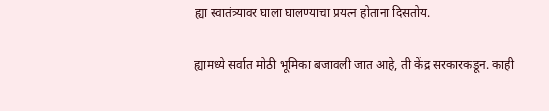ह्या स्वातंत्र्यावर घाला घालण्याचा प्रयत्न होताना दिसतोय.

ह्यामध्ये सर्वात मोठी भूमिका बजावली जात आहे, ती केंद्र सरकारकडून. काही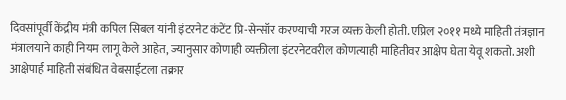दिवसांपूर्वी केंद्रीय मंत्री कपिल सिबल यांनी इंटरनेट कंटेंट प्रि-सेन्सॉर करण्याची गरज व्यक्त केली होती. एप्रिल २०११ मध्ये माहिती तंत्रज्ञान मंत्रालयाने काही नियम लागू केले आहेत, ज्यानुसार कोणाही व्यक्तीला इंटरनेटवरील कोणत्याही माहितीवर आक्षेप घेता येवू शकतो. अशी आक्षेपार्ह माहिती संबंधित वेबसाईटला तक्रार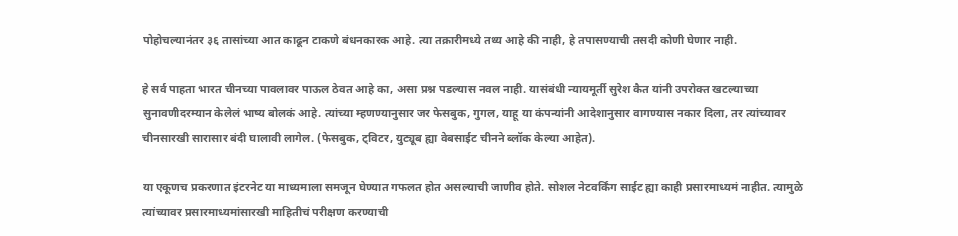पोहोचल्यानंतर ३६ तासांच्या आत काढून टाकणे बंधनकारक आहे. त्या तक्रारीमध्ये तथ्य आहे की नाही, हे तपासण्याची तसदी कोणी घेणार नाही.

हे सर्व पाहता भारत चीनच्या पावलावर पाऊल ठेवत आहे का, असा प्रश्न पडल्यास नवल नाही. यासंबंधी न्यायमूर्ती सुरेश कैत यांनी उपरोक्त खटल्याच्या सुनावणीदरम्यान केलेलं भाष्य बोलकं आहे. त्यांच्या म्हणण्यानुसार जर फेसबुक, गुगल, याहू या कंपन्यांनी आदेशानुसार वागण्यास नकार दिला, तर त्यांच्यावर चीनसारखी सारासार बंदी घालावी लागेल. (फेसबुक, ट्विटर, युट्यूब ह्या वेबसाईट चीनने ब्लॉक केल्या आहेत).

या एकूणच प्रकरणात इंटरनेट या माध्यमाला समजून घेण्यात गफलत होत असल्याची जाणीव होते. सोशल नेटवर्किंग साईट ह्या काही प्रसारमाध्यमं नाहीत. त्यामुळे त्यांच्यावर प्रसारमाध्यमांसारखी माहितीचं परीक्षण करण्याची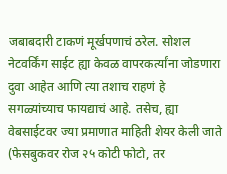जबाबदारी टाकणं मूर्खपणाचं ठरेल. सोशल नेटवर्किंग साईट ह्या केवळ वापरकर्त्यांना जोडणारा दुवा आहेत आणि त्या तशाच राहणं हे सगळ्यांच्याच फायद्याचं आहे. तसेच, ह्या वेबसाईटवर ज्या प्रमाणात माहिती शेयर केली जाते (फेसबुकवर रोज २५ कोटी फोटो, तर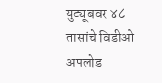युट्यूबवर ४८ तासांचे विडीओ अपलोड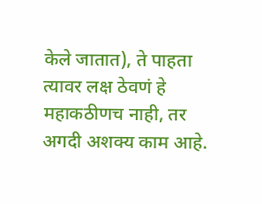केले जातात), ते पाहता त्यावर लक्ष ठेवणं हे महाकठीणच नाही, तर अगदी अशक्य काम आहे.